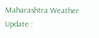Maharashtra Weather Update :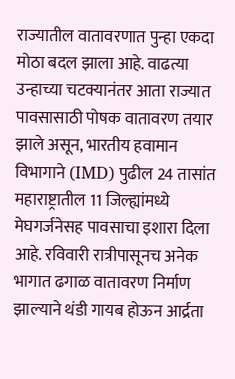राज्यातील वातावरणात पुन्हा एकदा मोठा बदल झाला आहे. वाढत्या उन्हाच्या चटक्यानंतर आता राज्यात पावसासाठी पोषक वातावरण तयार झाले असून, भारतीय हवामान विभागाने (IMD) पुढील 24 तासांत महाराष्ट्रातील 11 जिल्ह्यांमध्ये मेघगर्जनेसह पावसाचा इशारा दिला आहे. रविवारी रात्रीपासूनच अनेक भागात ढगाळ वातावरण निर्माण झाल्याने थंडी गायब होऊन आर्द्रता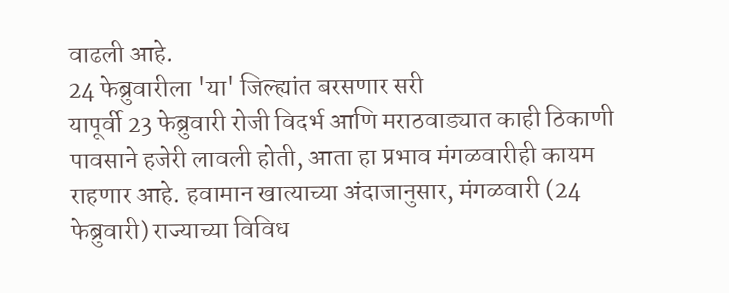वाढली आहे.
24 फेब्रुवारीला 'या' जिल्ह्यांत बरसणार सरी
यापूर्वी 23 फेब्रुवारी रोजी विदर्भ आणि मराठवाड्यात काही ठिकाणी पावसाने हजेरी लावली होती, आता हा प्रभाव मंगळवारीही कायम राहणार आहे. हवामान खात्याच्या अंदाजानुसार, मंगळवारी (24 फेब्रुवारी) राज्याच्या विविध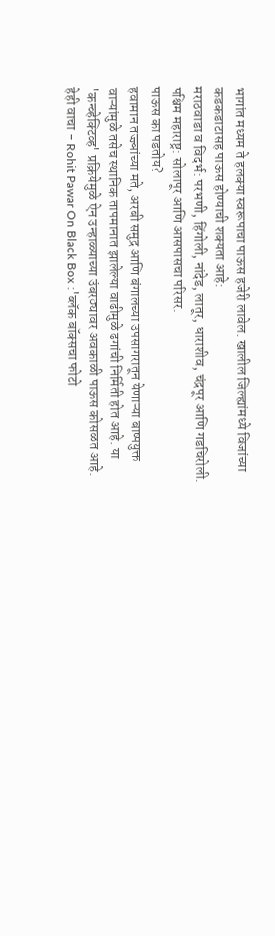भागांत मध्यम ते हलक्या स्वरूपाचा पाऊस हजेरी लावेल. खालील जिल्ह्यांमध्ये विजांच्या कडकडाटासह पाऊस होण्याची शक्यता आहे:
मराठवाडा व विदर्भ: परभणी, हिंगोली, नांदेड, लातूर, धाराशीव, चंद्रपूर आणि गडचिरोली.
पश्चिम महाराष्ट्र: सोलापूर आणि आसपासचा परिसर.
पाऊस का पडतोय?
हवामान तज्ज्ञांच्या मते, अरबी समुद्र आणि बंगालच्या उपसागरातून येणाऱ्या बाष्पयुक्त वाऱ्यांमुळे तसेच स्थानिक तापमानात झालेल्या वाढीमुळे ढगांची निर्मिती होत आहे. या 'कन्व्हेक्टिव्ह' प्रक्रियेमुळे ऐन उन्हाळ्याच्या उंबरठ्यावर अवकाळी पाऊस कोसळत आहे.
हेही वाचा - Rohit Pawar On Black Box :'ब्लॅक बॉक्सचा फोटो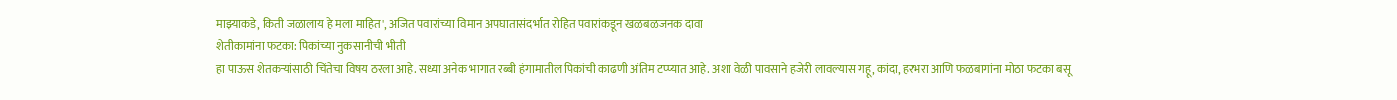माझ्याकडे, किती जळालाय हे मला माहित', अजित पवारांच्या विमान अपघातासंदर्भात रोहित पवारांकडून खळबळजनक दावा
शेतीकामांना फटका: पिकांच्या नुकसानीची भीती
हा पाऊस शेतकऱ्यांसाठी चिंतेचा विषय ठरला आहे. सध्या अनेक भागात रब्बी हंगामातील पिकांची काढणी अंतिम टप्प्यात आहे. अशा वेळी पावसाने हजेरी लावल्यास गहू, कांदा, हरभरा आणि फळबागांना मोठा फटका बसू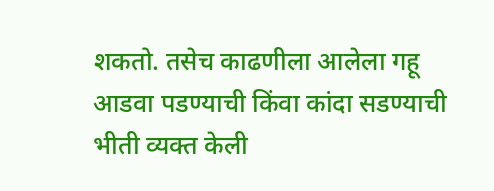शकतो. तसेच काढणीला आलेला गहू आडवा पडण्याची किंवा कांदा सडण्याची भीती व्यक्त केली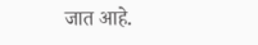जात आहे.